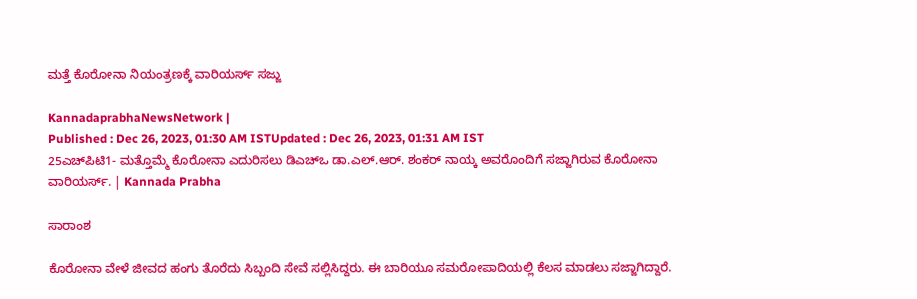ಮತ್ತೆ ಕೊರೋನಾ ನಿಯಂತ್ರಣಕ್ಕೆ ವಾರಿಯರ್ಸ್‌ ಸಜ್ಜು

KannadaprabhaNewsNetwork |
Published : Dec 26, 2023, 01:30 AM ISTUpdated : Dec 26, 2023, 01:31 AM IST
25ಎಚ್‌ಪಿಟಿ1- ಮತ್ತೊಮ್ಮೆ ಕೊರೋನಾ ಎದುರಿಸಲು ಡಿಎಚ್‌ಒ ಡಾ.ಎಲ್‌.ಆರ್. ಶಂಕರ್‌ ನಾಯ್ಕ ಅವರೊಂದಿಗೆ ಸಜ್ಜಾಗಿರುವ ಕೊರೋನಾ ವಾರಿಯರ್ಸ್‌. | Kannada Prabha

ಸಾರಾಂಶ

ಕೊರೋನಾ ವೇಳೆ ಜೀವದ ಹಂಗು ತೊರೆದು ಸಿಬ್ಬಂದಿ ಸೇವೆ ಸಲ್ಲಿಸಿದ್ದರು. ಈ ಬಾರಿಯೂ ಸಮರೋಪಾದಿಯಲ್ಲಿ ಕೆಲಸ ಮಾಡಲು ಸಜ್ಜಾಗಿದ್ದಾರೆ.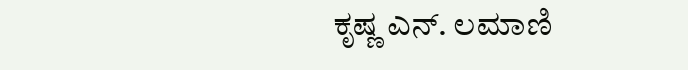ಕೃಷ್ಣ ಎನ್‌. ಲಮಾಣಿ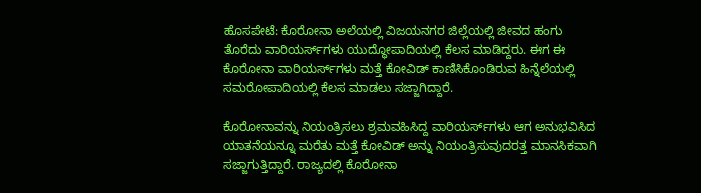ಹೊಸಪೇಟೆ: ಕೊರೋನಾ ಅಲೆಯಲ್ಲಿ ವಿಜಯನಗರ ಜಿಲ್ಲೆಯಲ್ಲಿ ಜೀವದ ಹಂಗು ತೊರೆದು ವಾರಿಯರ್ಸ್‌ಗಳು ಯುದ್ಧೋಪಾದಿಯಲ್ಲಿ ಕೆಲಸ ಮಾಡಿದ್ದರು. ಈಗ ಈ ಕೊರೋನಾ ವಾರಿಯರ್ಸ್‌ಗಳು ಮತ್ತೆ ಕೋವಿಡ್‌ ಕಾಣಿಸಿಕೊಂಡಿರುವ ಹಿನ್ನೆಲೆಯಲ್ಲಿ ಸಮರೋಪಾದಿಯಲ್ಲಿ ಕೆಲಸ ಮಾಡಲು ಸಜ್ಜಾಗಿದ್ದಾರೆ.

ಕೊರೋನಾವನ್ನು ನಿಯಂತ್ರಿಸಲು ಶ್ರಮವಹಿಸಿದ್ದ ವಾರಿಯರ್ಸ್‌ಗಳು ಆಗ ಅನುಭವಿಸಿದ ಯಾತನೆಯನ್ನೂ ಮರೆತು ಮತ್ತೆ ಕೋವಿಡ್‌ ಅನ್ನು ನಿಯಂತ್ರಿಸುವುದರತ್ತ ಮಾನಸಿಕವಾಗಿ ಸಜ್ಜಾಗುತ್ತಿದ್ದಾರೆ. ರಾಜ್ಯದಲ್ಲಿ ಕೊರೋನಾ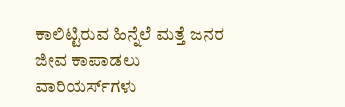ಕಾಲಿಟ್ಟಿರುವ ಹಿನ್ನೆಲೆ ಮತ್ತೆ ಜನರ ಜೀವ ಕಾಪಾಡಲು ವಾರಿಯರ್ಸ್‌ಗಳು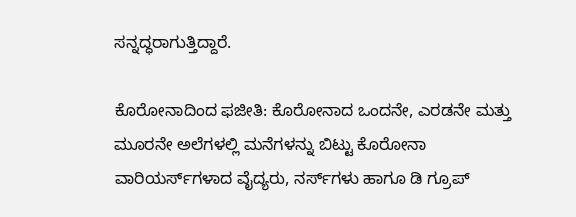ಸನ್ನದ್ಧರಾಗುತ್ತಿದ್ದಾರೆ.

ಕೊರೋನಾದಿಂದ ಫಜೀತಿ: ಕೊರೋನಾದ ಒಂದನೇ, ಎರಡನೇ ಮತ್ತು ಮೂರನೇ ಅಲೆಗಳಲ್ಲಿ ಮನೆಗಳನ್ನು ಬಿಟ್ಟು ಕೊರೋನಾ ವಾರಿಯರ್ಸ್‌ಗಳಾದ ವೈದ್ಯರು, ನರ್ಸ್‌ಗಳು ಹಾಗೂ ಡಿ ಗ್ರೂಪ್‌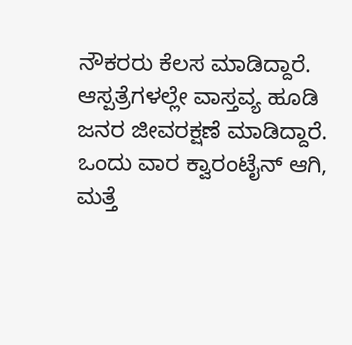ನೌಕರರು ಕೆಲಸ ಮಾಡಿದ್ದಾರೆ. ಆಸ್ಪತ್ರೆಗಳಲ್ಲೇ ವಾಸ್ತವ್ಯ ಹೂಡಿ ಜನರ ಜೀವರಕ್ಷಣೆ ಮಾಡಿದ್ದಾರೆ. ಒಂದು ವಾರ ಕ್ವಾರಂಟೈನ್‌ ಆಗಿ, ಮತ್ತೆ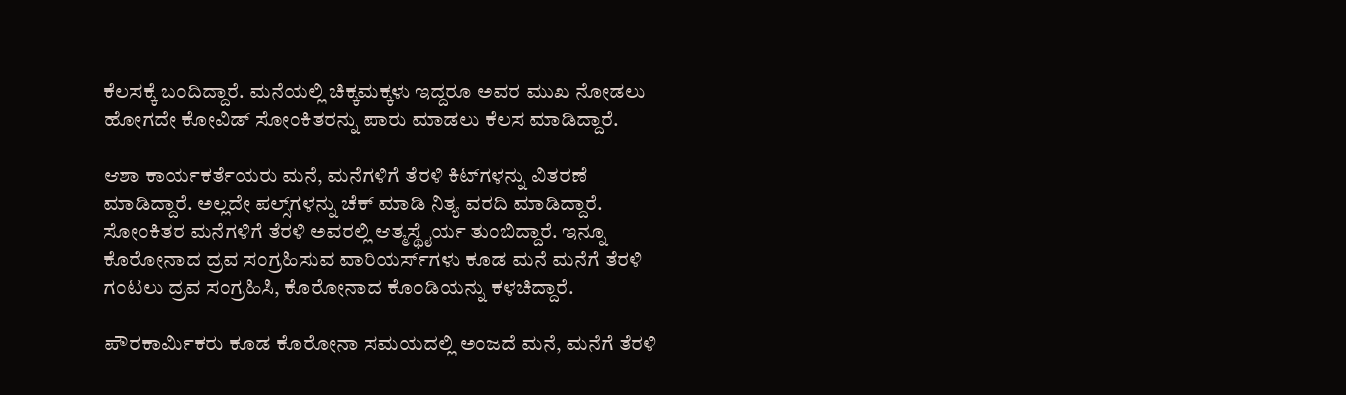ಕೆಲಸಕ್ಕೆ ಬಂದಿದ್ದಾರೆ. ಮನೆಯಲ್ಲಿ ಚಿಕ್ಕಮಕ್ಕಳು ಇದ್ದರೂ ಅವರ ಮುಖ ನೋಡಲು ಹೋಗದೇ ಕೋವಿಡ್‌ ಸೋಂಕಿತರನ್ನು ಪಾರು ಮಾಡಲು ಕೆಲಸ ಮಾಡಿದ್ದಾರೆ.

ಆಶಾ ಕಾರ್ಯಕರ್ತೆಯರು ಮನೆ, ಮನೆಗಳಿಗೆ ತೆರಳಿ ಕಿಟ್‌ಗಳನ್ನು ವಿತರಣೆ ಮಾಡಿದ್ದಾರೆ. ಅಲ್ಲದೇ ಪಲ್ಸ್‌ಗಳನ್ನು ಚೆಕ್‌ ಮಾಡಿ ನಿತ್ಯ ವರದಿ ಮಾಡಿದ್ದಾರೆ. ಸೋಂಕಿತರ ಮನೆಗಳಿಗೆ ತೆರಳಿ ಅವರಲ್ಲಿ ಆತ್ಮಸ್ಥೈರ್ಯ ತುಂಬಿದ್ದಾರೆ. ಇನ್ನೂ ಕೊರೋನಾದ ದ್ರವ ಸಂಗ್ರಹಿಸುವ ವಾರಿಯರ್ಸ್‌ಗಳು ಕೂಡ ಮನೆ ಮನೆಗೆ ತೆರಳಿ ಗಂಟಲು ದ್ರವ ಸಂಗ್ರಹಿಸಿ, ಕೊರೋನಾದ ಕೊಂಡಿಯನ್ನು ಕಳಚಿದ್ದಾರೆ.

ಪೌರಕಾರ್ಮಿಕರು ಕೂಡ ಕೊರೋನಾ ಸಮಯದಲ್ಲಿ ಅಂಜದೆ ಮನೆ, ಮನೆಗೆ ತೆರಳಿ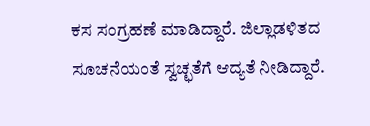ಕಸ ಸಂಗ್ರಹಣೆ ಮಾಡಿದ್ದಾರೆ. ಜಿಲ್ಲಾಡಳಿತದ ಸೂಚನೆಯಂತೆ ಸ್ವಚ್ಛತೆಗೆ ಆದ್ಯತೆ ನೀಡಿದ್ದಾರೆ.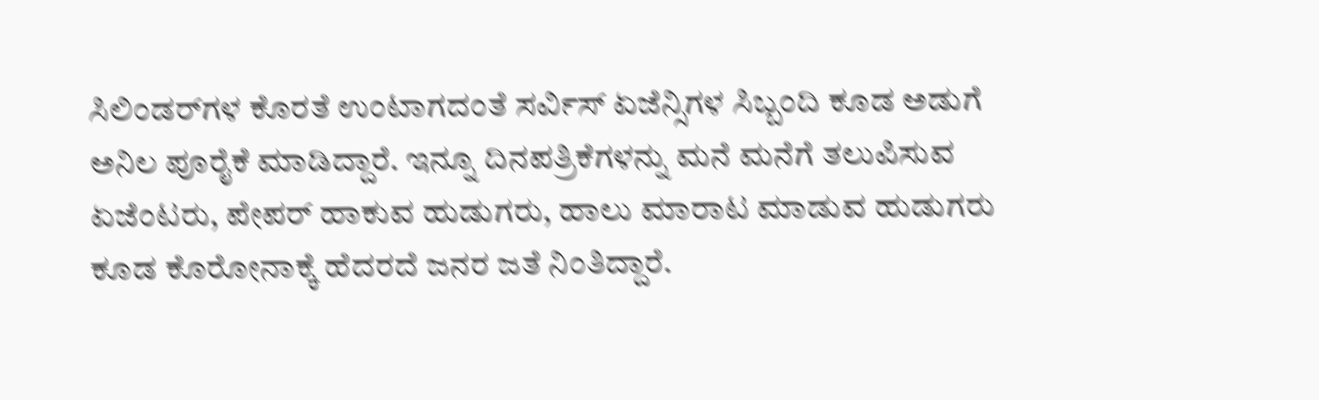ಸಿಲಿಂಡರ್‌ಗಳ ಕೊರತೆ ಉಂಟಾಗದಂತೆ ಸರ್ವಿಸ್‌ ಏಜೆನ್ಸಿಗಳ ಸಿಬ್ಬಂದಿ ಕೂಡ ಅಡುಗೆ ಅನಿಲ ಪೂರೈಕೆ ಮಾಡಿದ್ದಾರೆ. ಇನ್ನೂ ದಿನಪತ್ರಿಕೆಗಳನ್ನು ಮನೆ ಮನೆಗೆ ತಲುಪಿಸುವ ಏಜೆಂಟರು, ಪೇಪರ್ ಹಾಕುವ ಹುಡುಗರು, ಹಾಲು ಮಾರಾಟ ಮಾಡುವ ಹುಡುಗರು ಕೂಡ ಕೊರೋನಾಕ್ಕೆ ಹೆದರದೆ ಜನರ ಜತೆ ನಿಂತಿದ್ದಾರೆ.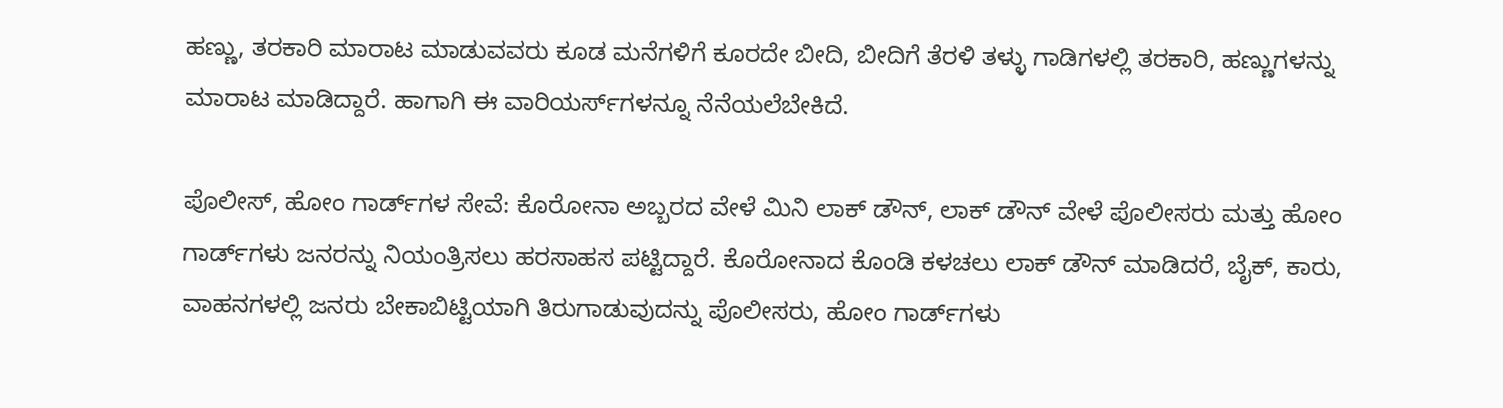ಹಣ್ಣು, ತರಕಾರಿ ಮಾರಾಟ ಮಾಡುವವರು ಕೂಡ ಮನೆಗಳಿಗೆ ಕೂರದೇ ಬೀದಿ, ಬೀದಿಗೆ ತೆರಳಿ ತಳ್ಳು ಗಾಡಿಗಳಲ್ಲಿ ತರಕಾರಿ, ಹಣ್ಣುಗಳನ್ನು ಮಾರಾಟ ಮಾಡಿದ್ದಾರೆ. ಹಾಗಾಗಿ ಈ ವಾರಿಯರ್ಸ್‌ಗಳನ್ನೂ ನೆನೆಯಲೆಬೇಕಿದೆ.

ಪೊಲೀಸ್‌, ಹೋಂ ಗಾರ್ಡ್‌ಗಳ ಸೇವೆ: ಕೊರೋನಾ ಅಬ್ಬರದ ವೇಳೆ ಮಿನಿ ಲಾಕ್‌ ಡೌನ್‌, ಲಾಕ್‌ ಡೌನ್‌ ವೇಳೆ ಪೊಲೀಸರು ಮತ್ತು ಹೋಂ ಗಾರ್ಡ್‌ಗಳು ಜನರನ್ನು ನಿಯಂತ್ರಿಸಲು ಹರಸಾಹಸ ಪಟ್ಟಿದ್ದಾರೆ. ಕೊರೋನಾದ ಕೊಂಡಿ ಕಳಚಲು ಲಾಕ್‌ ಡೌನ್‌ ಮಾಡಿದರೆ, ಬೈಕ್‌, ಕಾರು, ವಾಹನಗಳಲ್ಲಿ ಜನರು ಬೇಕಾಬಿಟ್ಟಿಯಾಗಿ ತಿರುಗಾಡುವುದನ್ನು ಪೊಲೀಸರು, ಹೋಂ ಗಾರ್ಡ್‌ಗಳು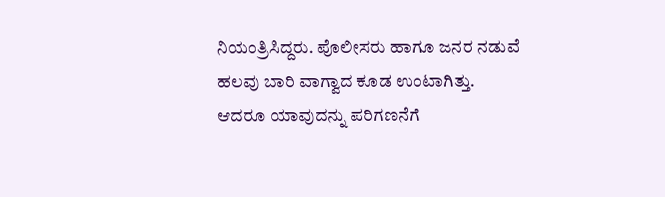ನಿಯಂತ್ರಿಸಿದ್ದರು. ಪೊಲೀಸರು ಹಾಗೂ ಜನರ ನಡುವೆ ಹಲವು ಬಾರಿ ವಾಗ್ವಾದ ಕೂಡ ಉಂಟಾಗಿತ್ತು. ಆದರೂ ಯಾವುದನ್ನು ಪರಿಗಣನೆಗೆ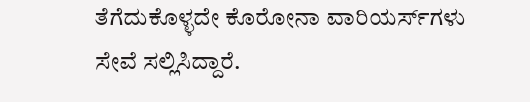ತೆಗೆದುಕೊಳ್ಳದೇ ಕೊರೋನಾ ವಾರಿಯರ್ಸ್‌ಗಳು ಸೇವೆ ಸಲ್ಲಿಸಿದ್ದಾರೆ.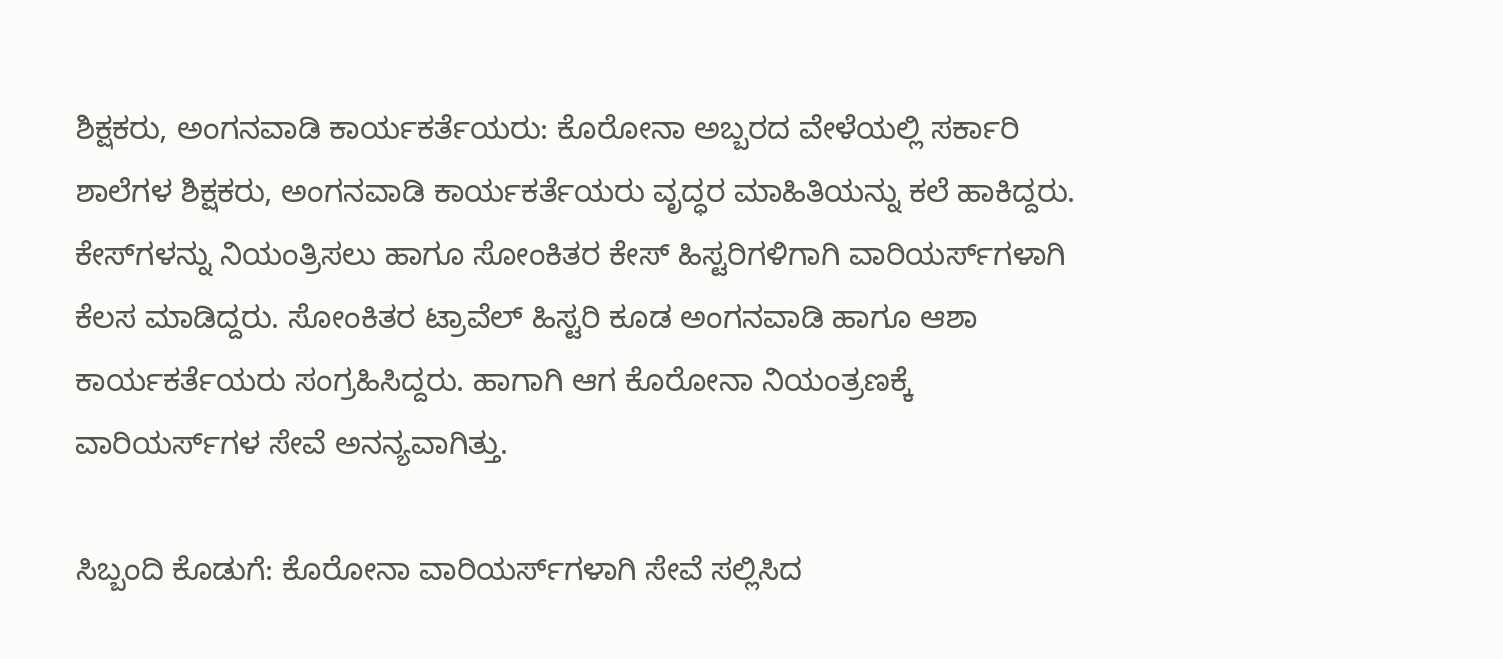ಶಿಕ್ಷಕರು, ಅಂಗನವಾಡಿ ಕಾರ್ಯಕರ್ತೆಯರು: ಕೊರೋನಾ ಅಬ್ಬರದ ವೇಳೆಯಲ್ಲಿ ಸರ್ಕಾರಿ ಶಾಲೆಗಳ ಶಿಕ್ಷಕರು, ಅಂಗನವಾಡಿ ಕಾರ್ಯಕರ್ತೆಯರು ವೃದ್ಧರ ಮಾಹಿತಿಯನ್ನು ಕಲೆ ಹಾಕಿದ್ದರು. ಕೇಸ್‌ಗಳನ್ನು ನಿಯಂತ್ರಿಸಲು ಹಾಗೂ ಸೋಂಕಿತರ ಕೇಸ್‌ ಹಿಸ್ಟರಿಗಳಿಗಾಗಿ ವಾರಿಯರ್ಸ್‌ಗಳಾಗಿ ಕೆಲಸ ಮಾಡಿದ್ದರು. ಸೋಂಕಿತರ ಟ್ರಾವೆಲ್‌ ಹಿಸ್ಟರಿ ಕೂಡ ಅಂಗನವಾಡಿ ಹಾಗೂ ಆಶಾ ಕಾರ್ಯಕರ್ತೆಯರು ಸಂಗ್ರಹಿಸಿದ್ದರು. ಹಾಗಾಗಿ ಆಗ ಕೊರೋನಾ ನಿಯಂತ್ರಣಕ್ಕೆ ವಾರಿಯರ್ಸ್‌ಗಳ ಸೇವೆ ಅನನ್ಯವಾಗಿತ್ತು.

ಸಿಬ್ಬಂದಿ ಕೊಡುಗೆ: ಕೊರೋನಾ ವಾರಿಯರ್ಸ್‌ಗಳಾಗಿ ಸೇವೆ ಸಲ್ಲಿಸಿದ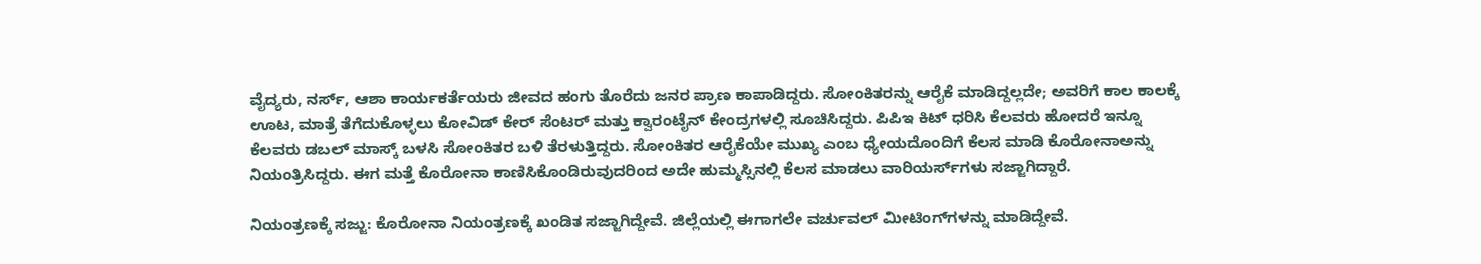ವೈದ್ಯರು, ನರ್ಸ್‌, ಆಶಾ ಕಾರ್ಯಕರ್ತೆಯರು ಜೀವದ ಹಂಗು ತೊರೆದು ಜನರ ಪ್ರಾಣ ಕಾಪಾಡಿದ್ದರು. ಸೋಂಕಿತರನ್ನು ಆರೈಕೆ ಮಾಡಿದ್ದಲ್ಲದೇ; ಅವರಿಗೆ ಕಾಲ ಕಾಲಕ್ಕೆ ಊಟ, ಮಾತ್ರೆ ತೆಗೆದುಕೊಳ್ಳಲು ಕೋವಿಡ್‌ ಕೇರ್ ಸೆಂಟರ್ ಮತ್ತು ಕ್ವಾರಂಟೈನ್‌ ಕೇಂದ್ರಗಳಲ್ಲಿ ಸೂಚಿಸಿದ್ದರು. ಪಿಪಿಇ ಕಿಟ್‌ ಧರಿಸಿ ಕೆಲವರು ಹೋದರೆ ಇನ್ನೂ ಕೆಲವರು ಡಬಲ್‌ ಮಾಸ್ಕ್‌ ಬಳಸಿ ಸೋಂಕಿತರ ಬಳಿ ತೆರಳುತ್ತಿದ್ದರು. ಸೋಂಕಿತರ ಆರೈಕೆಯೇ ಮುಖ್ಯ ಎಂಬ ಧ್ಯೇಯದೊಂದಿಗೆ ಕೆಲಸ ಮಾಡಿ ಕೊರೋನಾಅನ್ನು ನಿಯಂತ್ರಿಸಿದ್ದರು. ಈಗ ಮತ್ತೆ ಕೊರೋನಾ ಕಾಣಿಸಿಕೊಂಡಿರುವುದರಿಂದ ಅದೇ ಹುಮ್ಮಸ್ಸಿನಲ್ಲಿ ಕೆಲಸ ಮಾಡಲು ವಾರಿಯರ್ಸ್‌ಗಳು ಸಜ್ಜಾಗಿದ್ದಾರೆ.

ನಿಯಂತ್ರಣಕ್ಕೆ ಸಜ್ಜು: ಕೊರೋನಾ ನಿಯಂತ್ರಣಕ್ಕೆ ಖಂಡಿತ ಸಜ್ಜಾಗಿದ್ದೇವೆ. ಜಿಲ್ಲೆಯಲ್ಲಿ ಈಗಾಗಲೇ ವರ್ಚುವಲ್‌ ಮೀಟಿಂಗ್‌ಗಳನ್ನು ಮಾಡಿದ್ದೇವೆ.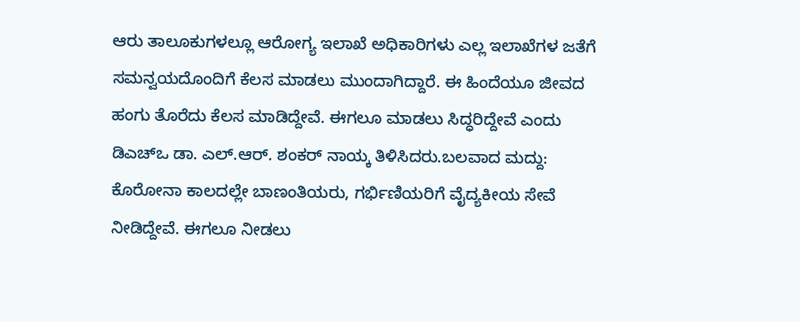ಆರು ತಾಲೂಕುಗಳಲ್ಲೂ ಆರೋಗ್ಯ ಇಲಾಖೆ ಅಧಿಕಾರಿಗಳು ಎಲ್ಲ ಇಲಾಖೆಗಳ ಜತೆಗೆ ಸಮನ್ವಯದೊಂದಿಗೆ ಕೆಲಸ ಮಾಡಲು ಮುಂದಾಗಿದ್ದಾರೆ. ಈ ಹಿಂದೆಯೂ ಜೀವದ ಹಂಗು ತೊರೆದು ಕೆಲಸ ಮಾಡಿದ್ದೇವೆ. ಈಗಲೂ ಮಾಡಲು ಸಿದ್ಧರಿದ್ದೇವೆ ಎಂದು ಡಿಎಚ್‌ಒ ಡಾ. ಎಲ್‌.ಆರ್. ಶಂಕರ್‌ ನಾಯ್ಕ ತಿಳಿಸಿದರು.ಬಲವಾದ ಮದ್ದು: ಕೊರೋನಾ ಕಾಲದಲ್ಲೇ ಬಾಣಂತಿಯರು, ಗರ್ಭಿಣಿಯರಿಗೆ ವೈದ್ಯಕೀಯ ಸೇವೆ ನೀಡಿದ್ದೇವೆ. ಈಗಲೂ ನೀಡಲು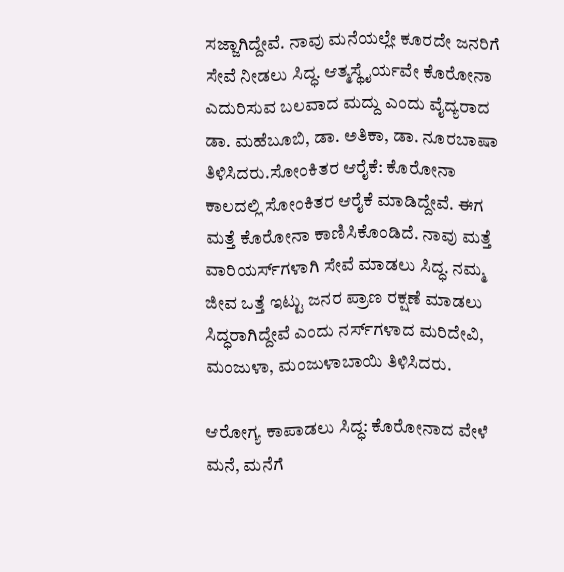ಸಜ್ಜಾಗಿದ್ದೇವೆ. ನಾವು ಮನೆಯಲ್ಲೇ ಕೂರದೇ ಜನರಿಗೆ ಸೇವೆ ನೀಡಲು ಸಿದ್ಧ. ಆತ್ಮಸ್ಥೈರ್ಯವೇ ಕೊರೋನಾ ಎದುರಿಸುವ ಬಲವಾದ ಮದ್ದು ಎಂದು ವೈದ್ಯರಾದ ಡಾ. ಮಹೆಬೂಬಿ, ಡಾ. ಅತಿಕಾ, ಡಾ. ನೂರಬಾಷಾ ತಿಳಿಸಿದರು.ಸೋಂಕಿತರ ಆರೈಕೆ: ಕೊರೋನಾ ಕಾಲದಲ್ಲಿ ಸೋಂಕಿತರ ಆರೈಕೆ ಮಾಡಿದ್ದೇವೆ. ಈಗ ಮತ್ತೆ ಕೊರೋನಾ ಕಾಣಿಸಿಕೊಂಡಿದೆ. ನಾವು ಮತ್ತೆ ವಾರಿಯರ್ಸ್‌ಗಳಾಗಿ ಸೇವೆ ಮಾಡಲು ಸಿದ್ಧ. ನಮ್ಮ ಜೀವ ಒತ್ತೆ ಇಟ್ಟು ಜನರ ಪ್ರಾಣ ರಕ್ಷಣೆ ಮಾಡಲು ಸಿದ್ಧರಾಗಿದ್ದೇವೆ ಎಂದು ನರ್ಸ್‌ಗಳಾದ ಮರಿದೇವಿ, ಮಂಜುಳಾ, ಮಂಜುಳಾಬಾಯಿ ತಿಳಿಸಿದರು.

ಆರೋಗ್ಯ ಕಾಪಾಡಲು ಸಿದ್ಧ: ಕೊರೋನಾದ ವೇಳೆ ಮನೆ, ಮನೆಗೆ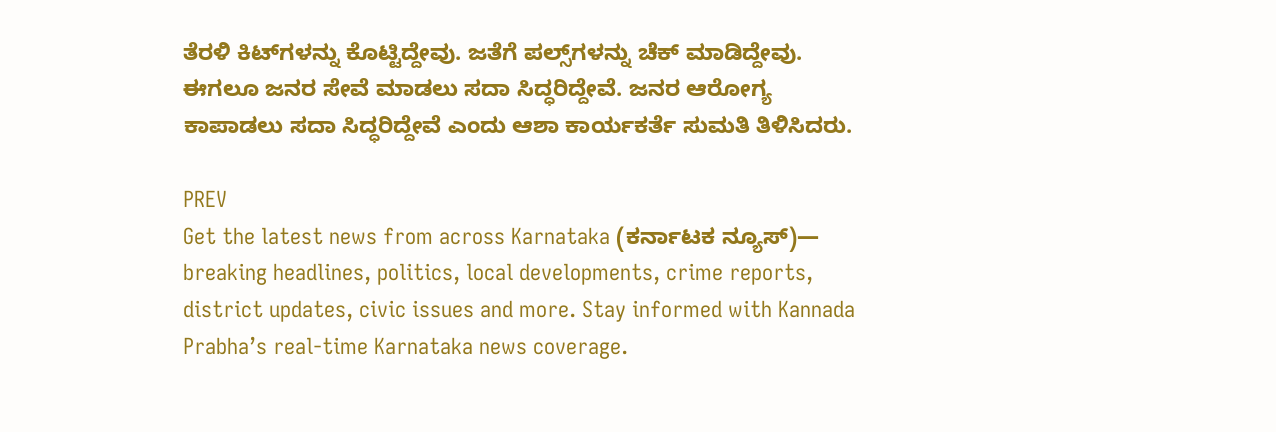ತೆರಳಿ ಕಿಟ್‌ಗಳನ್ನು ಕೊಟ್ಟಿದ್ದೇವು. ಜತೆಗೆ ಪಲ್ಸ್‌ಗಳನ್ನು ಚೆಕ್‌ ಮಾಡಿದ್ದೇವು. ಈಗಲೂ ಜನರ ಸೇವೆ ಮಾಡಲು ಸದಾ ಸಿದ್ಧರಿದ್ದೇವೆ. ಜನರ ಆರೋಗ್ಯ ಕಾಪಾಡಲು ಸದಾ ಸಿದ್ಧರಿದ್ದೇವೆ ಎಂದು ಆಶಾ ಕಾರ್ಯಕರ್ತೆ ಸುಮತಿ ತಿಳಿಸಿದರು.

PREV
Get the latest news from across Karnataka (ಕರ್ನಾಟಕ ನ್ಯೂಸ್)— breaking headlines, politics, local developments, crime reports, district updates, civic issues and more. Stay informed with Kannada Prabha’s real‑time Karnataka news coverage.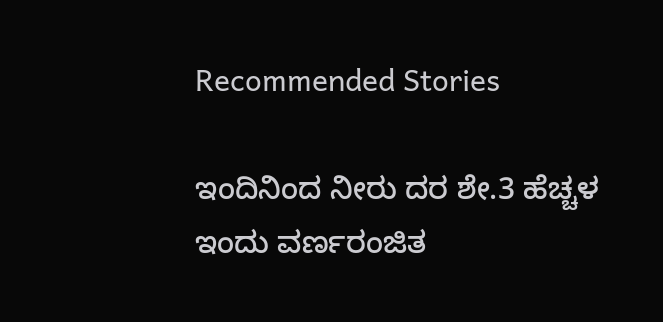Recommended Stories

ಇಂದಿನಿಂದ ನೀರು ದರ ಶೇ.3 ಹೆಚ್ಚಳ
ಇಂದು ವರ್ಣರಂಜಿತ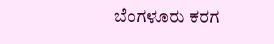ಬೆಂಗಳೂರು ಕರಗ